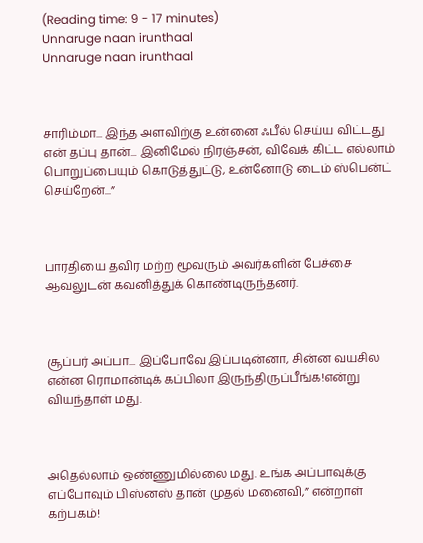(Reading time: 9 - 17 minutes)
Unnaruge naan irunthaal
Unnaruge naan irunthaal



சாரிம்மா... இந்த அளவிற்கு உன்னை ஃபீல் செய்ய விட்டது என் தப்பு தான்... இனிமேல் நிரஞ்சன், விவேக் கிட்ட எல்லாம் பொறுப்பையும் கொடுத்துட்டு, உன்னோடு டைம் ஸ்பென்ட் செய்றேன்...”



பாரதியை தவிர மற்ற மூவரும் அவர்களின் பேச்சை ஆவலுடன் கவனித்துக் கொண்டிருந்தனர்.



சூப்பர் அப்பா... இப்போவே இப்படின்னா, சின்ன வயசில என்ன ரொமான்டிக் கப்பிலா இருந்திருப்பீங்க!என்று வியந்தாள் மது.



அதெல்லாம் ஒண்ணுமில்லை மது. உங்க அப்பாவுக்கு எப்போவும் பிஸ்னஸ் தான் முதல் மனைவி,” என்றாள் கற்பகம்!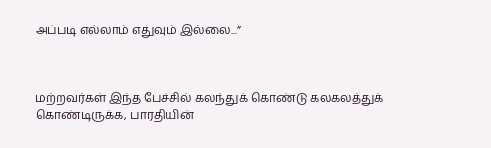அப்படி எல்லாம் எதுவும் இல்லை...”



மற்றவர்கள் இந்த பேச்சில் கலந்துக் கொண்டு கலகலத்துக் கொண்டிருக்க, பாரதியின்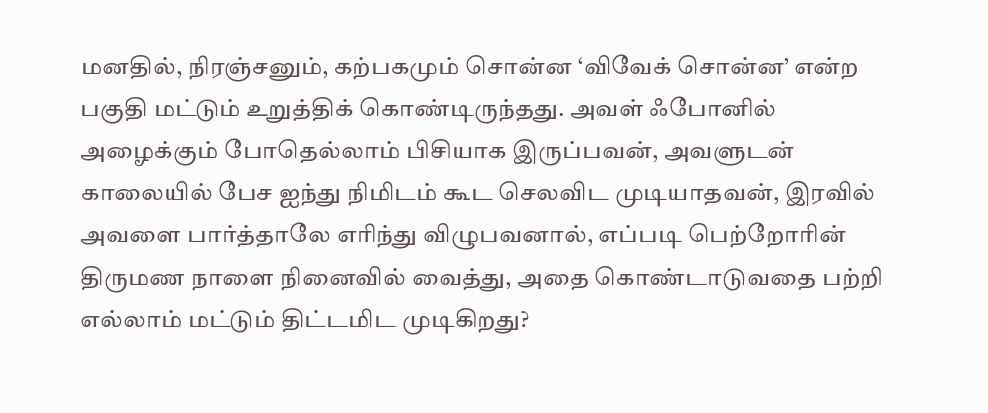மனதில், நிரஞ்சனும், கற்பகமும் சொன்ன ‘விவேக் சொன்ன’ என்ற பகுதி மட்டும் உறுத்திக் கொண்டிருந்தது. அவள் ஃபோனில் அழைக்கும் போதெல்லாம் பிசியாக இருப்பவன், அவளுடன் காலையில் பேச ஐந்து நிமிடம் கூட செலவிட முடியாதவன், இரவில் அவளை பார்த்தாலே எரிந்து விழுபவனால், எப்படி பெற்றோரின் திருமண நாளை நினைவில் வைத்து, அதை கொண்டாடுவதை பற்றி எல்லாம் மட்டும் திட்டமிட முடிகிறது?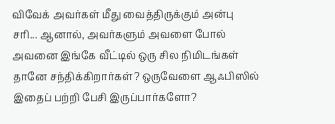விவேக் அவர்கள் மீது வைத்திருக்கும் அன்பு சரி... ஆனால், அவர்களும் அவளை போல் அவனை இங்கே வீட்டில் ஒரு சில நிமிடங்கள் தானே சந்திக்கிறார்கள்? ஒருவேளை ஆஃபிஸில் இதைப் பற்றி பேசி இருப்பார்களோ?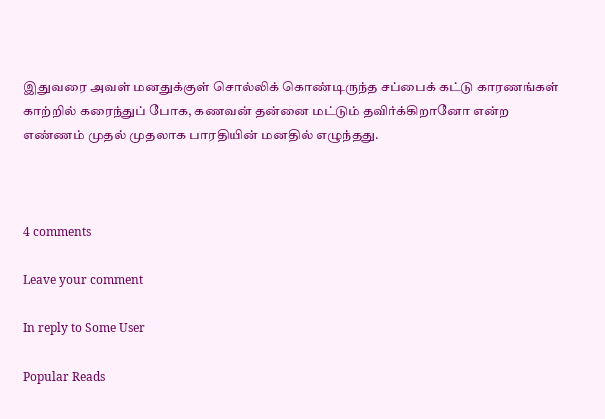இதுவரை அவள் மனதுக்குள் சொல்லிக் கொண்டிருந்த சப்பைக் கட்டு காரணங்கள் காற்றில் கரைந்துப் போக, கணவன் தன்னை மட்டும் தவிர்க்கிறானோ என்ற எண்ணம் முதல் முதலாக பாரதியின் மனதில் எழுந்தது.



4 comments

Leave your comment

In reply to Some User

Popular Reads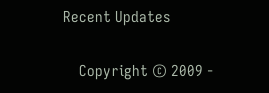Recent Updates

    Copyright © 2009 -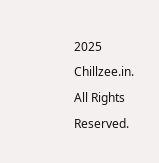2025 Chillzee.in. All Rights Reserved.